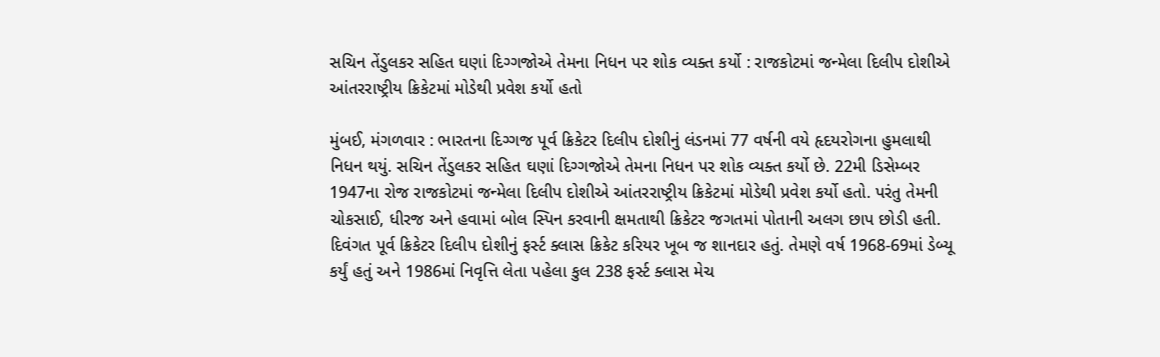સચિન તેંડુલકર સહિત ઘણાં દિગ્ગજોએ તેમના નિધન પર શોક વ્યક્ત કર્યો : રાજકોટમાં જન્મેલા દિલીપ દોશીએ આંતરરાષ્ટ્રીય ક્રિકેટમાં મોડેથી પ્રવેશ કર્યો હતો

મુંબઈ, મંગળવાર : ભારતના દિગ્ગજ પૂર્વ ક્રિકેટર દિલીપ દોશીનું લંડનમાં 77 વર્ષની વયે હૃદયરોગના હુમલાથી નિધન થયું. સચિન તેંડુલકર સહિત ઘણાં દિગ્ગજોએ તેમના નિધન પર શોક વ્યક્ત કર્યો છે. 22મી ડિસેમ્બર 1947ના રોજ રાજકોટમાં જન્મેલા દિલીપ દોશીએ આંતરરાષ્ટ્રીય ક્રિકેટમાં મોડેથી પ્રવેશ કર્યો હતો. પરંતુ તેમની ચોકસાઈ, ધીરજ અને હવામાં બોલ સ્પિન કરવાની ક્ષમતાથી ક્રિકેટર જગતમાં પોતાની અલગ છાપ છોડી હતી.
દિવંગત પૂર્વ ક્રિકેટર દિલીપ દોશીનું ફર્સ્ટ ક્લાસ ક્રિકેટ કરિયર ખૂબ જ શાનદાર હતું. તેમણે વર્ષ 1968-69માં ડેબ્યૂ કર્યું હતું અને 1986માં નિવૃત્તિ લેતા પહેલા કુલ 238 ફર્સ્ટ ક્લાસ મેચ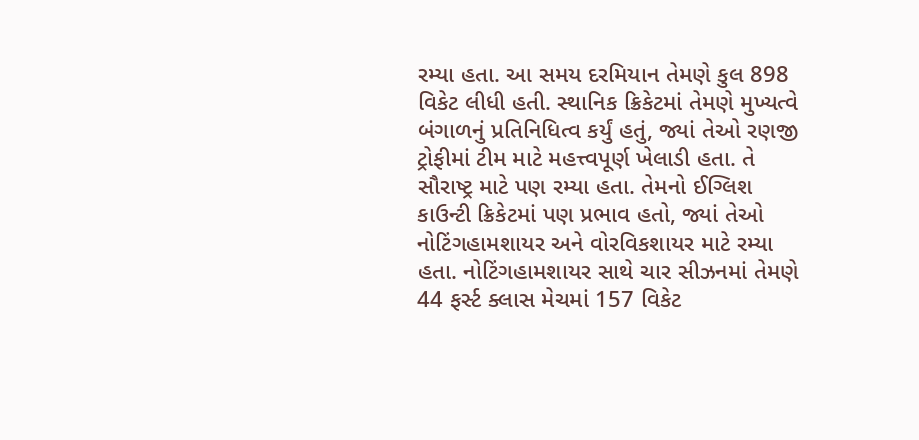રમ્યા હતા. આ સમય દરમિયાન તેમણે કુલ 898 વિકેટ લીધી હતી. સ્થાનિક ક્રિકેટમાં તેમણે મુખ્યત્વે બંગાળનું પ્રતિનિધિત્વ કર્યું હતું, જ્યાં તેઓ રણજી ટ્રોફીમાં ટીમ માટે મહત્ત્વપૂર્ણ ખેલાડી હતા. તે સૌરાષ્ટ્ર માટે પણ રમ્યા હતા. તેમનો ઈગ્લિશ કાઉન્ટી ક્રિકેટમાં પણ પ્રભાવ હતો, જ્યાં તેઓ નોટિંગહામશાયર અને વોરવિકશાયર માટે રમ્યા હતા. નોટિંગહામશાયર સાથે ચાર સીઝનમાં તેમણે 44 ફર્સ્ટ ક્લાસ મેચમાં 157 વિકેટ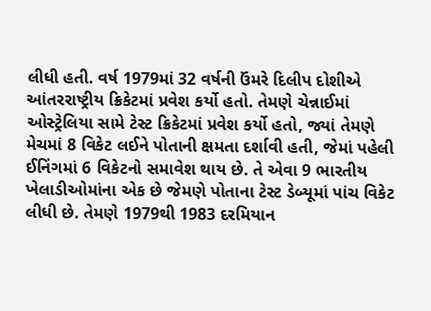લીધી હતી. વર્ષ 1979માં 32 વર્ષની ઉંમરે દિલીપ દોશીએ આંતરરાષ્ટ્રીય ક્રિકેટમાં પ્રવેશ કર્યો હતો. તેમણે ચેન્નાઈમાં ઓસ્ટ્રેલિયા સામે ટેસ્ટ ક્રિકેટમાં પ્રવેશ કર્યો હતો, જ્યાં તેમણે મેચમાં 8 વિકેટ લઈને પોતાની ક્ષમતા દર્શાવી હતી, જેમાં પહેલી ઈનિંગમાં 6 વિકેટનો સમાવેશ થાય છે. તે એવા 9 ભારતીય ખેલાડીઓમાંના એક છે જેમણે પોતાના ટેસ્ટ ડેબ્યૂમાં પાંચ વિકેટ લીધી છે. તેમણે 1979થી 1983 દરમિયાન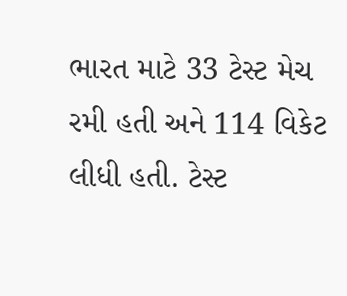ભારત માટે 33 ટેસ્ટ મેચ રમી હતી અને 114 વિકેટ લીધી હતી. ટેસ્ટ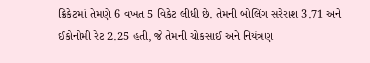ક્રિકેટમાં તેમણે 6 વખત 5 વિકેટ લીધી છે. તેમની બોલિંગ સરેરાશ 3.71 અને ઈકોનોમી રેટ 2.25 હતી, જે તેમની ચોકસાઈ અને નિયંત્રણ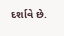દર્શાવે છે.